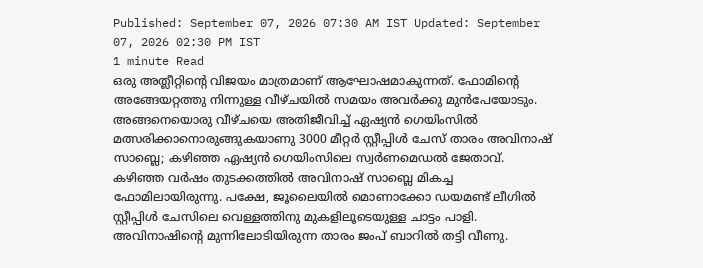Published: September 07, 2026 07:30 AM IST Updated: September 07, 2026 02:30 PM IST
1 minute Read
ഒരു അത്ലീറ്റിന്റെ വിജയം മാത്രമാണ് ആഘോഷമാകുന്നത്. ഫോമിന്റെ അങ്ങേയറ്റത്തു നിന്നുള്ള വീഴ്ചയിൽ സമയം അവർക്കു മുൻപേയോടും. അങ്ങനെയൊരു വീഴ്ചയെ അതിജീവിച്ച് ഏഷ്യൻ ഗെയിംസിൽ മത്സരിക്കാനൊരുങ്ങുകയാണു 3000 മീറ്റർ സ്റ്റീപ്പിൾ ചേസ് താരം അവിനാഷ് സാബ്ലെ; കഴിഞ്ഞ ഏഷ്യൻ ഗെയിംസിലെ സ്വർണമെഡൽ ജേതാവ്.
കഴിഞ്ഞ വർഷം തുടക്കത്തിൽ അവിനാഷ് സാബ്ലെ മികച്ച ഫോമിലായിരുന്നു. പക്ഷേ, ജൂലൈയിൽ മൊണാക്കോ ഡയമണ്ട് ലീഗിൽ സ്റ്റീപ്പിൾ ചേസിലെ വെള്ളത്തിനു മുകളിലൂടെയുള്ള ചാട്ടം പാളി. അവിനാഷിന്റെ മുന്നിലോടിയിരുന്ന താരം ജംപ് ബാറിൽ തട്ടി വീണു.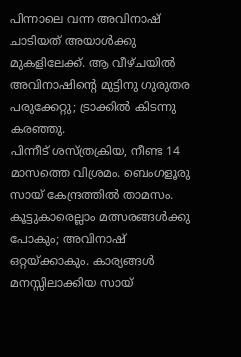പിന്നാലെ വന്ന അവിനാഷ് ചാടിയത് അയാൾക്കു മുകളിലേക്ക്. ആ വീഴ്ചയിൽ അവിനാഷിന്റെ മുട്ടിനു ഗുരുതര പരുക്കേറ്റു; ട്രാക്കിൽ കിടന്നു കരഞ്ഞു.
പിന്നീട് ശസ്ത്രക്രിയ, നീണ്ട 14 മാസത്തെ വിശ്രമം. ബെംഗളൂരു സായ് കേന്ദ്രത്തിൽ താമസം. കൂട്ടുകാരെല്ലാം മത്സരങ്ങൾക്കു പോകും; അവിനാഷ് ഒറ്റയ്ക്കാകും. കാര്യങ്ങൾ മനസ്സിലാക്കിയ സായ്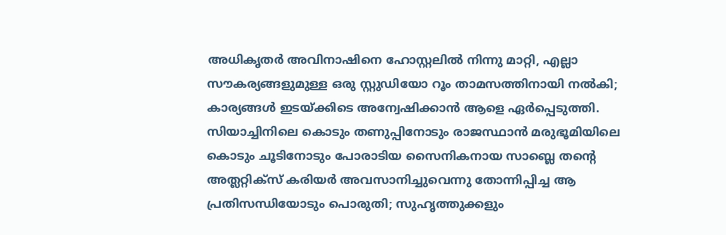അധികൃതർ അവിനാഷിനെ ഹോസ്റ്റലിൽ നിന്നു മാറ്റി, എല്ലാ സൗകര്യങ്ങളുമുള്ള ഒരു സ്റ്റുഡിയോ റൂം താമസത്തിനായി നൽകി; കാര്യങ്ങൾ ഇടയ്ക്കിടെ അന്വേഷിക്കാൻ ആളെ ഏർപ്പെടുത്തി.
സിയാച്ചിനിലെ കൊടും തണുപ്പിനോടും രാജസ്ഥാൻ മരുഭൂമിയിലെ കൊടും ചൂടിനോടും പോരാടിയ സൈനികനായ സാബ്ലെ തന്റെ അത്ലറ്റിക്സ് കരിയർ അവസാനിച്ചുവെന്നു തോന്നിപ്പിച്ച ആ പ്രതിസന്ധിയോടും പൊരുതി; സുഹൃത്തുക്കളും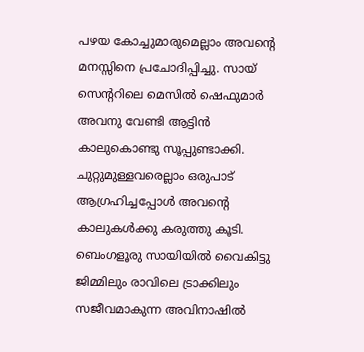പഴയ കോച്ചുമാരുമെല്ലാം അവന്റെ മനസ്സിനെ പ്രചോദിപ്പിച്ചു. സായ് സെന്ററിലെ മെസിൽ ഷെഫുമാർ അവനു വേണ്ടി ആട്ടിൻ കാലുകൊണ്ടു സൂപ്പുണ്ടാക്കി. ചുറ്റുമുള്ളവരെല്ലാം ഒരുപാട് ആഗ്രഹിച്ചപ്പോൾ അവന്റെ കാലുകൾക്കു കരുത്തു കൂടി. ബെംഗളൂരു സായിയിൽ വൈകിട്ടു ജിമ്മിലും രാവിലെ ട്രാക്കിലും സജീവമാകുന്ന അവിനാഷിൽ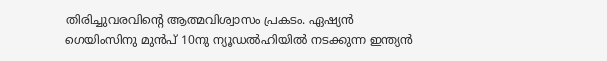തിരിച്ചുവരവിന്റെ ആത്മവിശ്വാസം പ്രകടം. ഏഷ്യൻ ഗെയിംസിനു മുൻപ് 10നു ന്യൂഡൽഹിയിൽ നടക്കുന്ന ഇന്ത്യൻ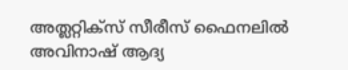അത്ലറ്റിക്സ് സീരീസ് ഫൈനലിൽ അവിനാഷ് ആദ്യ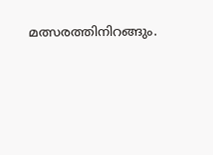മത്സരത്തിനിറങ്ങും.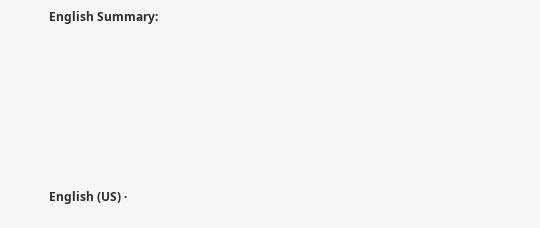English Summary:






English (US) ·